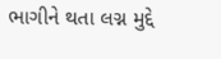ભાગીને થતા લગ્ન મુદ્દે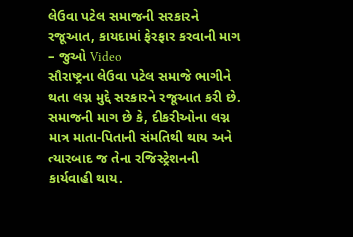લેઉવા પટેલ સમાજની સરકારને રજૂઆત, કાયદામાં ફેરફાર કરવાની માગ – જુઓ Video
સૌરાષ્ટ્રના લેઉવા પટેલ સમાજે ભાગીને થતા લગ્ન મુદ્દે સરકારને રજૂઆત કરી છે. સમાજની માગ છે કે, દીકરીઓના લગ્ન માત્ર માતા-પિતાની સંમતિથી થાય અને ત્યારબાદ જ તેના રજિસ્ટ્રેશનની કાર્યવાહી થાય.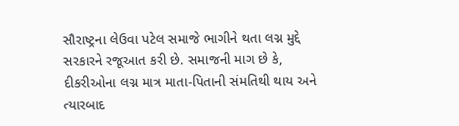સૌરાષ્ટ્રના લેઉવા પટેલ સમાજે ભાગીને થતા લગ્ન મુદ્દે સરકારને રજૂઆત કરી છે. સમાજની માગ છે કે, દીકરીઓના લગ્ન માત્ર માતા-પિતાની સંમતિથી થાય અને ત્યારબાદ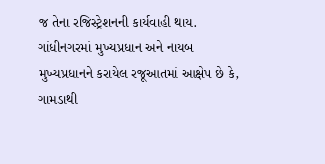જ તેના રજિસ્ટ્રેશનની કાર્યવાહી થાય. ગાંધીનગરમાં મુખ્યપ્રધાન અને નાયબ મુખ્યપ્રધાનને કરાયેલ રજૂઆતમાં આક્ષેપ છે કે, ગામડાથી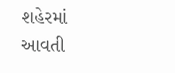શહેરમાં આવતી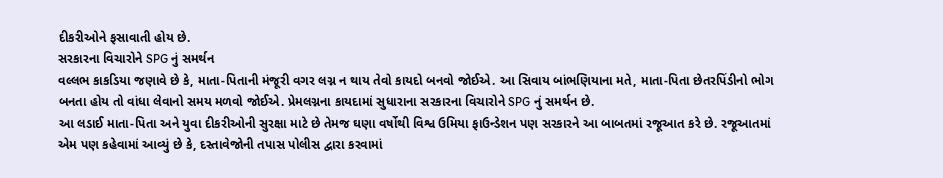દીકરીઓને ફસાવાતી હોય છે.
સરકારના વિચારોને SPG નું સમર્થન
વલ્લભ કાકડિયા જણાવે છે કે, માતા-પિતાની મંજૂરી વગર લગ્ન ન થાય તેવો કાયદો બનવો જોઈએ. આ સિવાય બાંભણિયાના મતે, માતા-પિતા છેતરપિંડીનો ભોગ બનતા હોય તો વાંધા લેવાનો સમય મળવો જોઈએ. પ્રેમલગ્નના કાયદામાં સુધારાના સરકારના વિચારોને SPG નું સમર્થન છે.
આ લડાઈ માતા-પિતા અને યુવા દીકરીઓની સુરક્ષા માટે છે તેમજ ઘણા વર્ષોથી વિશ્વ ઉમિયા ફાઉન્ડેશન પણ સરકારને આ બાબતમાં રજૂઆત કરે છે. રજૂઆતમાં એમ પણ કહેવામાં આવ્યું છે કે, દસ્તાવેજોની તપાસ પોલીસ દ્વારા કરવામાં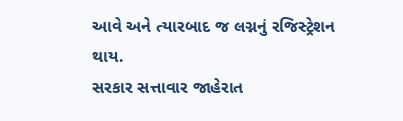આવે અને ત્યારબાદ જ લગ્નનું રજિસ્ટ્રેશન થાય.
સરકાર સત્તાવાર જાહેરાત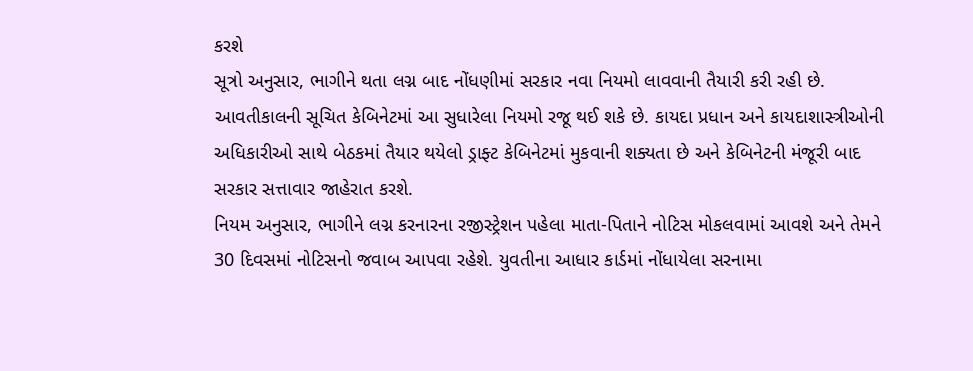કરશે
સૂત્રો અનુસાર, ભાગીને થતા લગ્ન બાદ નોંધણીમાં સરકાર નવા નિયમો લાવવાની તૈયારી કરી રહી છે. આવતીકાલની સૂચિત કેબિનેટમાં આ સુધારેલા નિયમો રજૂ થઈ શકે છે. કાયદા પ્રધાન અને કાયદાશાસ્ત્રીઓની અધિકારીઓ સાથે બેઠકમાં તૈયાર થયેલો ડ્રાફ્ટ કેબિનેટમાં મુકવાની શક્યતા છે અને કેબિનેટની મંજૂરી બાદ સરકાર સત્તાવાર જાહેરાત કરશે.
નિયમ અનુસાર, ભાગીને લગ્ન કરનારના રજીસ્ટ્રેશન પહેલા માતા-પિતાને નોટિસ મોકલવામાં આવશે અને તેમને 30 દિવસમાં નોટિસનો જવાબ આપવા રહેશે. યુવતીના આધાર કાર્ડમાં નોંધાયેલા સરનામા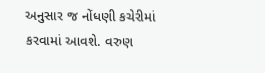અનુસાર જ નોંધણી કચેરીમાં કરવામાં આવશે. વરુણ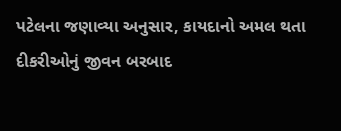પટેલના જણાવ્યા અનુસાર, કાયદાનો અમલ થતા દીકરીઓનું જીવન બરબાદ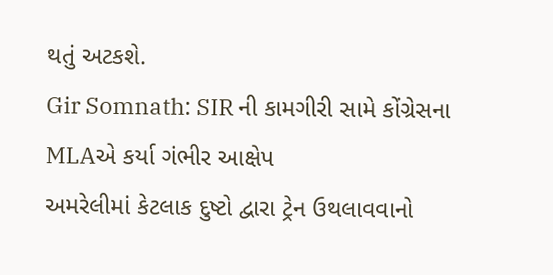થતું અટકશે.
Gir Somnath: SIR ની કામગીરી સામે કોંગ્રેસના MLAએ કર્યા ગંભીર આક્ષેપ
અમરેલીમાં કેટલાક દુષ્ટો દ્વારા ટ્રેન ઉથલાવવાનો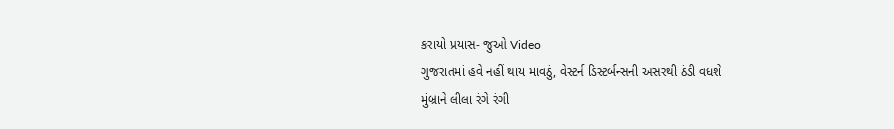કરાયો પ્રયાસ- જુઓ Video
ગુજરાતમાં હવે નહીં થાય માવઠું, વેસ્ટર્ન ડિસ્ટર્બન્સની અસરથી ઠંડી વધશે
મુંબ્રાને લીલા રંગે રંગી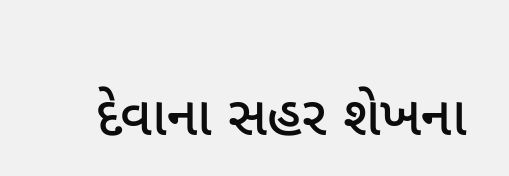દેવાના સહર શેખના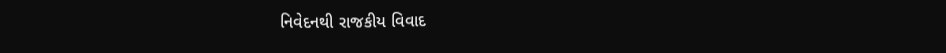નિવેદનથી રાજકીય વિવાદ